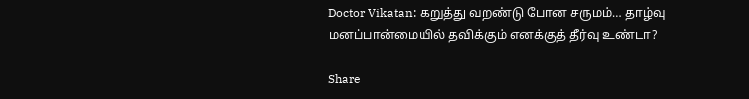Doctor Vikatan: கறுத்து வறண்டு போன சருமம்… தாழ்வு மனப்பான்மையில் தவிக்கும் எனக்குத் தீர்வு உண்டா?

Share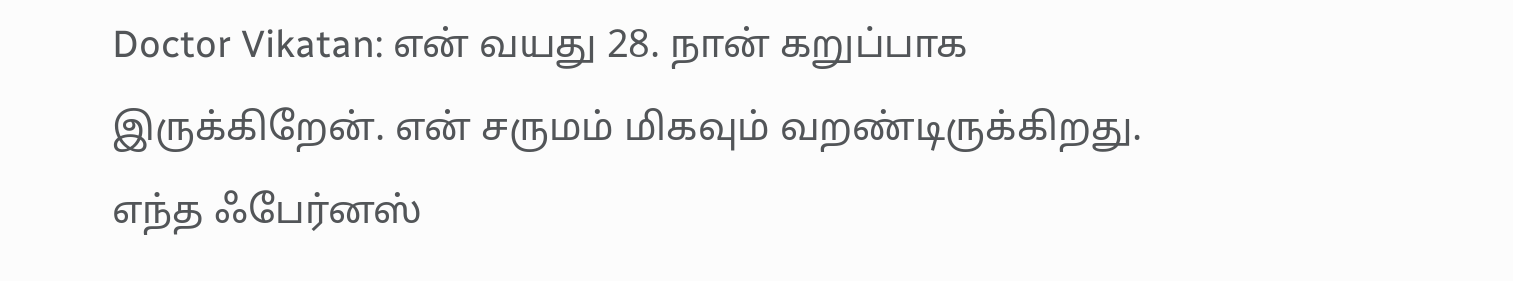Doctor Vikatan: என் வயது 28. நான் கறுப்பாக இருக்கிறேன். என் சருமம் மிகவும் வறண்டிருக்கிறது. எந்த ஃபேர்னஸ்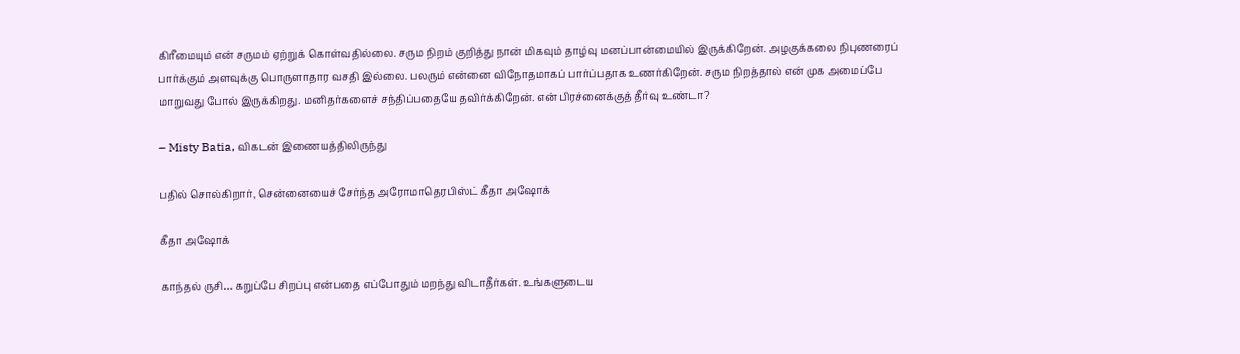கிரீமையும் என் சருமம் ஏற்றுக் கொள்வதில்லை. சரும நிறம் குறித்து நான் மிகவும் தாழ்வு மனப்பான்மையில் இருக்கிறேன். அழகுக்கலை நிபுணரைப் பார்க்கும் அளவுக்கு பொருளாதார வசதி இல்லை. பலரும் என்னை விநோதமாகப் பார்ப்பதாக உணர்கிறேன். சரும நிறத்தால் என் முக அமைப்பே மாறுவது போல் இருக்கிறது. மனிதர்களைச் சந்திப்பதையே தவிர்க்கிறேன். என் பிரச்னைக்குத் தீர்வு உண்டா?

– Misty Batia, விகடன் இணையத்திலிருந்து

பதில் சொல்கிறார், சென்னையைச் சேர்ந்த அரோமாதெரபிஸ்ட் கீதா அஷோக்

கீதா அஷோக்

காந்தல் ருசி… கறுப்பே சிறப்பு என்பதை எப்போதும் மறந்து விடாதீர்கள். உங்களுடைய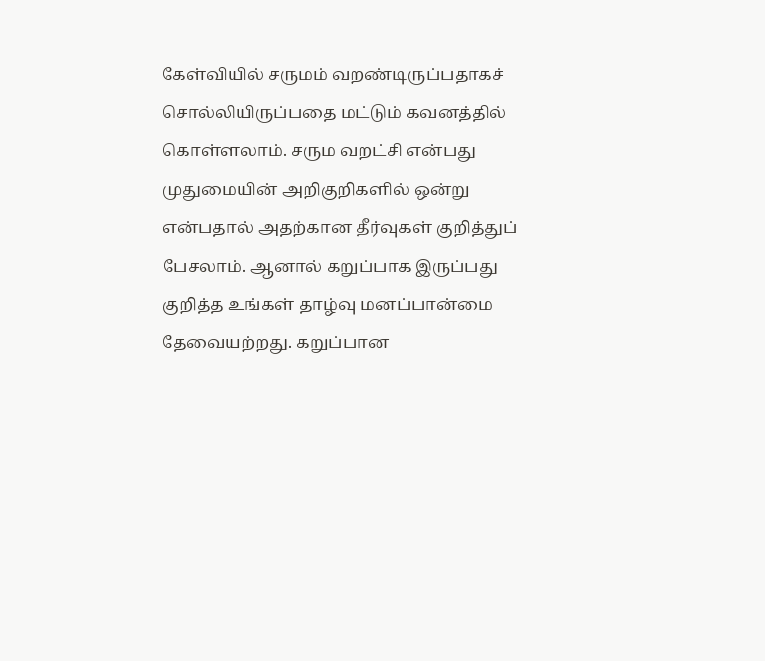கேள்வியில் சருமம் வறண்டிருப்பதாகச் சொல்லியிருப்பதை மட்டும் கவனத்தில் கொள்ளலாம். சரும வறட்சி என்பது முதுமையின் அறிகுறிகளில் ஒன்று என்பதால் அதற்கான தீர்வுகள் குறித்துப் பேசலாம். ஆனால் கறுப்பாக இருப்பது குறித்த உங்கள் தாழ்வு மனப்பான்மை தேவையற்றது. கறுப்பான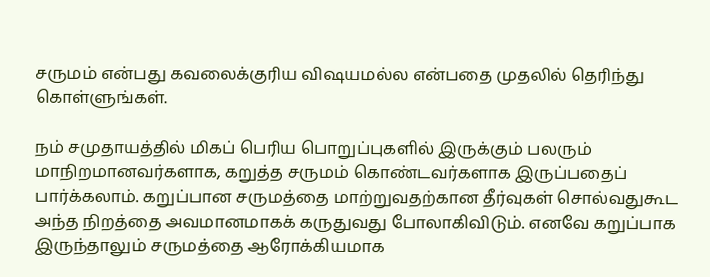சருமம் என்பது கவலைக்குரிய விஷயமல்ல என்பதை முதலில் தெரிந்து கொள்ளுங்கள்.

நம் சமுதாயத்தில் மிகப் பெரிய பொறுப்புகளில் இருக்கும் பலரும் மாநிறமானவர்களாக, கறுத்த சருமம் கொண்டவர்களாக இருப்பதைப் பார்க்கலாம். கறுப்பான சருமத்தை மாற்றுவதற்கான தீர்வுகள் சொல்வதுகூட அந்த நிறத்தை அவமானமாகக் கருதுவது போலாகிவிடும். எனவே கறுப்பாக இருந்தாலும் சருமத்தை ஆரோக்கியமாக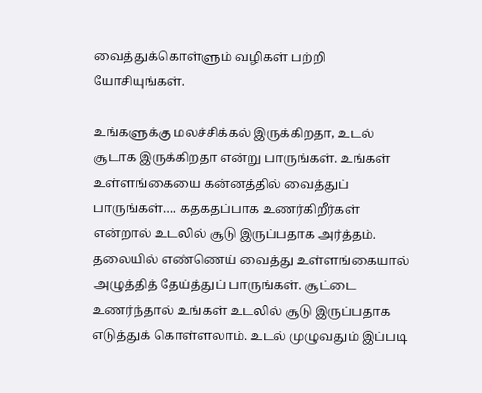வைத்துக்கொள்ளும் வழிகள் பற்றி யோசியுங்கள்.

உங்களுக்கு மலச்சிக்கல் இருக்கிறதா, உடல் சூடாக இருக்கிறதா என்று பாருங்கள். உங்கள் உள்ளங்கையை கன்னத்தில் வைத்துப் பாருங்கள்…. கதகதப்பாக உணர்கிறீர்கள் என்றால் உடலில் சூடு இருப்பதாக அர்த்தம். தலையில் எண்ணெய் வைத்து உள்ளங்கையால் அழுத்தித் தேய்த்துப் பாருங்கள். சூட்டை உணர்ந்தால் உங்கள் உடலில் சூடு இருப்பதாக எடுத்துக் கொள்ளலாம். உடல் முழுவதும் இப்படி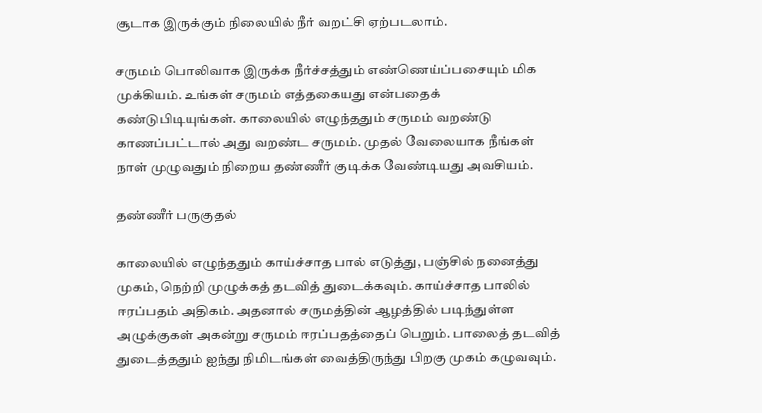சூடாக இருக்கும் நிலையில் நீர் வறட்சி ஏற்படலாம்.

சருமம் பொலிவாக இருக்க நீர்ச்சத்தும் எண்ணெய்ப்பசையும் மிக முக்கியம். உங்கள் சருமம் எத்தகையது என்பதைக் கண்டுபிடியுங்கள். காலையில் எழுந்ததும் சருமம் வறண்டு காணப்பட்டால் அது வறண்ட சருமம். முதல் வேலையாக நீங்கள் நாள் முழுவதும் நிறைய தண்ணீர் குடிக்க வேண்டியது அவசியம்.

தண்ணீர் பருகுதல்

காலையில் எழுந்ததும் காய்ச்சாத பால் எடுத்து, பஞ்சில் நனைத்து முகம், நெற்றி முழுக்கத் தடவித் துடைக்கவும். காய்ச்சாத பாலில் ஈரப்பதம் அதிகம். அதனால் சருமத்தின் ஆழத்தில் படிந்துள்ள அழுக்குகள் அகன்று சருமம் ஈரப்பதத்தைப் பெறும். பாலைத் தடவித் துடைத்ததும் ஐந்து நிமிடங்கள் வைத்திருந்து பிறகு முகம் கழுவவும்.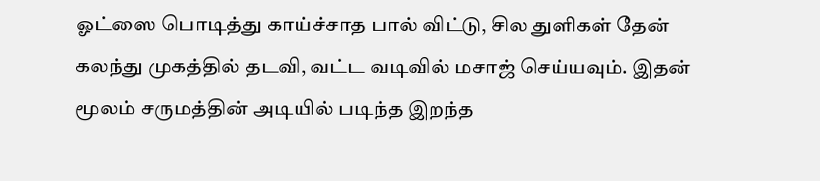ஓட்ஸை பொடித்து காய்ச்சாத பால் விட்டு, சில துளிகள் தேன் கலந்து முகத்தில் தடவி, வட்ட வடிவில் மசாஜ் செய்யவும். இதன் மூலம் சருமத்தின் அடியில் படிந்த இறந்த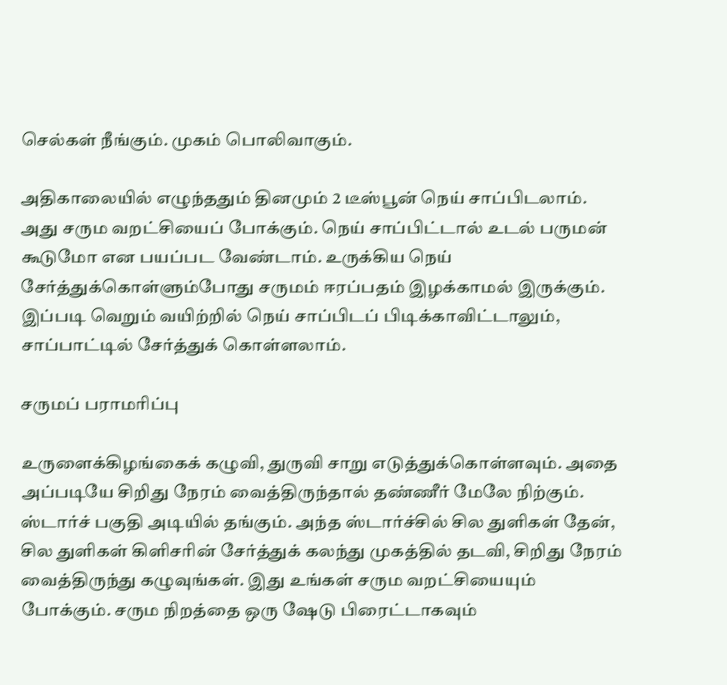செல்கள் நீங்கும். முகம் பொலிவாகும்.

அதிகாலையில் எழுந்ததும் தினமும் 2 டீஸ்பூன் நெய் சாப்பிடலாம். அது சரும வறட்சியைப் போக்கும். நெய் சாப்பிட்டால் உடல் பருமன் கூடுமோ என பயப்பட வேண்டாம். உருக்கிய நெய் சேர்த்துக்கொள்ளும்போது சருமம் ஈரப்பதம் இழக்காமல் இருக்கும். இப்படி வெறும் வயிற்றில் நெய் சாப்பிடப் பிடிக்காவிட்டாலும், சாப்பாட்டில் சேர்த்துக் கொள்ளலாம்.

சருமப் பராமரிப்பு

உருளைக்கிழங்கைக் கழுவி, துருவி சாறு எடுத்துக்கொள்ளவும். அதை அப்படியே சிறிது நேரம் வைத்திருந்தால் தண்ணீர் மேலே நிற்கும். ஸ்டார்ச் பகுதி அடியில் தங்கும். அந்த ஸ்டார்ச்சில் சில துளிகள் தேன், சில துளிகள் கிளிசரின் சேர்த்துக் கலந்து முகத்தில் தடவி, சிறிது நேரம் வைத்திருந்து கழுவுங்கள். இது உங்கள் சரும வறட்சியையும் போக்கும். சரும நிறத்தை ஒரு ஷேடு பிரைட்டாகவும்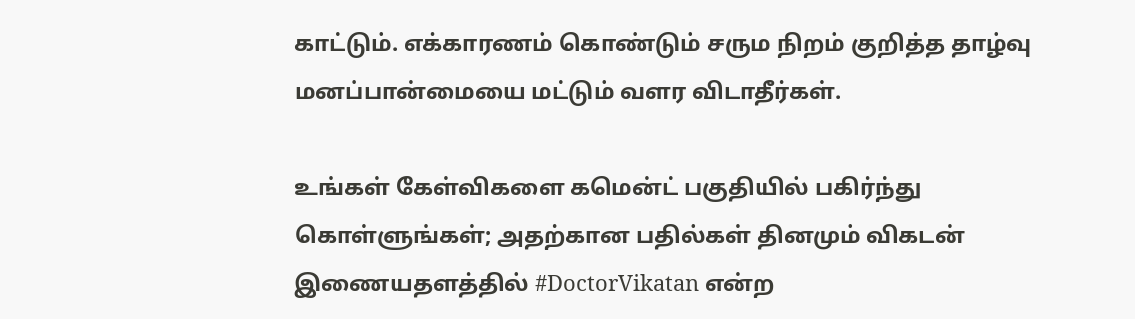காட்டும். எக்காரணம் கொண்டும் சரும நிறம் குறித்த தாழ்வு மனப்பான்மையை மட்டும் வளர விடாதீர்கள்.

உங்கள் கேள்விகளை கமென்ட் பகுதியில் பகிர்ந்து கொள்ளுங்கள்; அதற்கான பதில்கள் தினமும் விகடன் இணையதளத்தில் #DoctorVikatan என்ற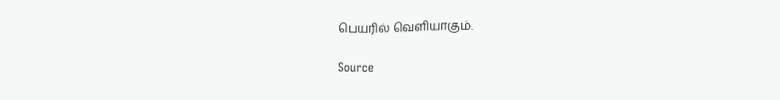பெயரில் வெளியாகும்.

Source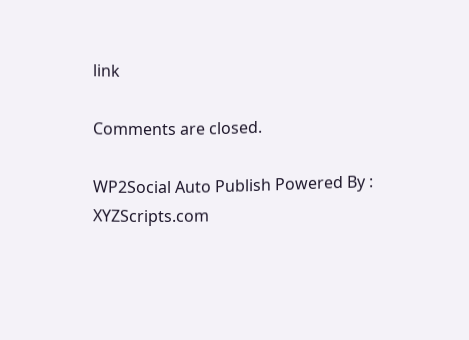link

Comments are closed.

WP2Social Auto Publish Powered By : XYZScripts.com